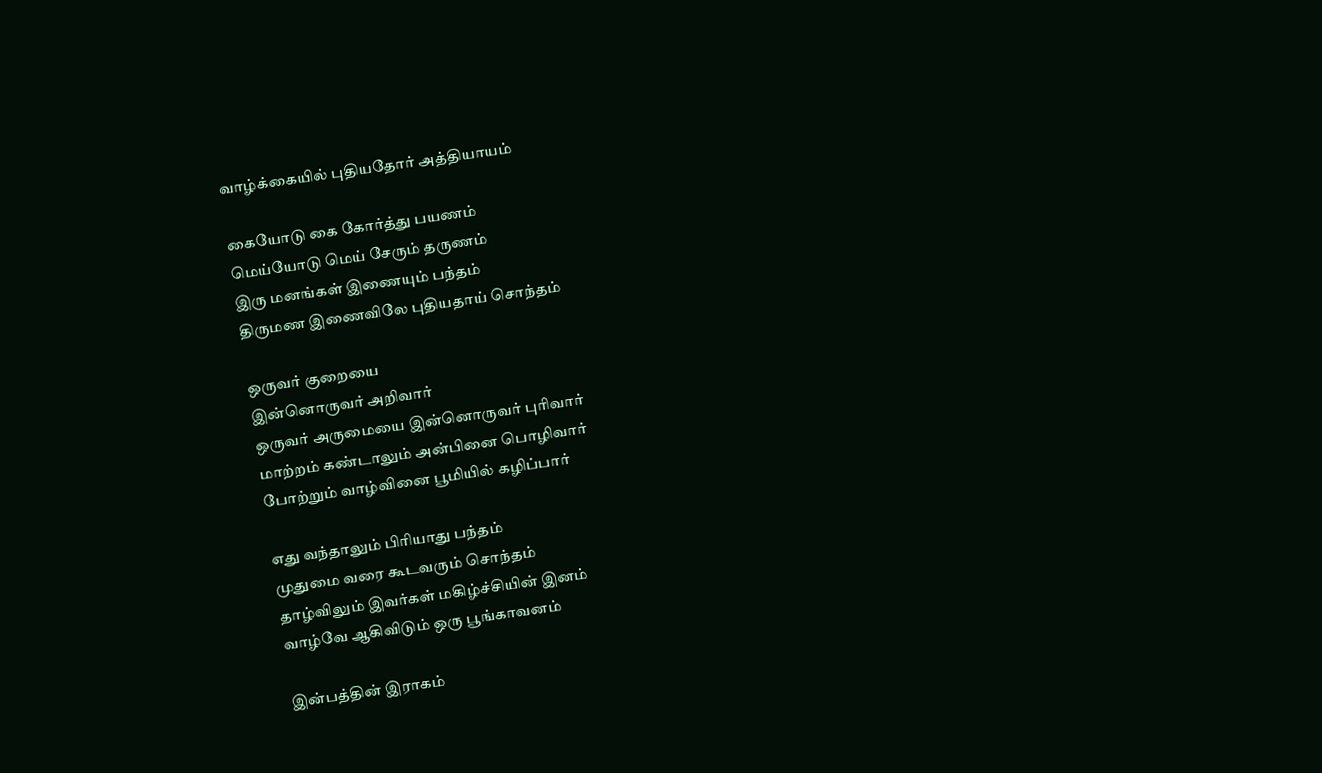வாழ்க்கையில் புதியதோர் அத்தியாயம்

கையோடு கை கோர்த்து பயணம்
மெய்யோடு மெய் சேரும் தருணம்
இரு மனங்கள் இணையும் பந்தம்
திருமண இணைவிலே புதியதாய் சொந்தம்

ஒருவர் குறையை
இன்னொருவர் அறிவார்
ஒருவர் அருமையை இன்னொருவர் புரிவார்
மாற்றம் கண்டாலும் அன்பினை பொழிவார்
போற்றும் வாழ்வினை பூமியில் கழிப்பார்

எது வந்தாலும் பிரியாது பந்தம்
முதுமை வரை கூடவரும் சொந்தம்
தாழ்விலும் இவர்கள் மகிழ்ச்சியின் இனம்
வாழ்வே ஆகிவிடும் ஒரு பூங்காவனம்

இன்பத்தின் இராகம்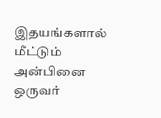இதயங்களால் மீட்டும்
அன்பினை ஒருவர்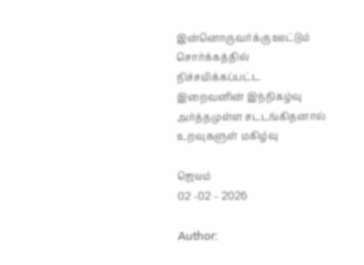இன்னொருவர்க்கு ஊட்டும்
சொர்க்கத்தில் நிச்சயிக்கப்பட்ட இறைவனின் இந்நிகழ்வு
அர்த்தமுள்ள சடடங்கிதனால் உறவுகளுள் மகிழ்வு

ஜெயம்
02 -02 – 2026

Author: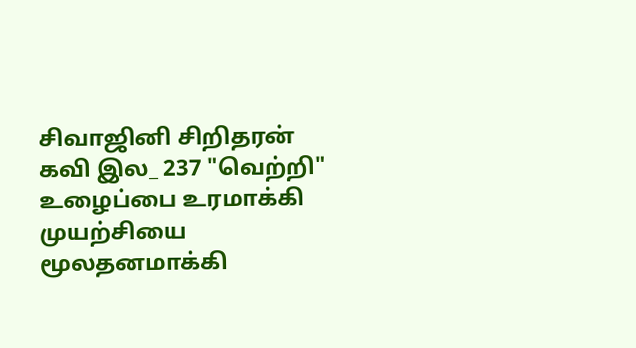சிவாஜினி சிறிதரன் கவி இல_ 237 "வெற்றி" உழைப்பை உரமாக்கி முயற்சியை மூலதனமாக்கி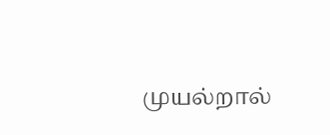முயல்றால்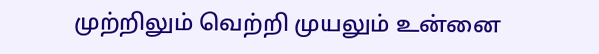முற்றிலும் வெற்றி முயலும் உன்னை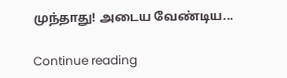முந்தாது! அடைய வேண்டிய...

Continue reading